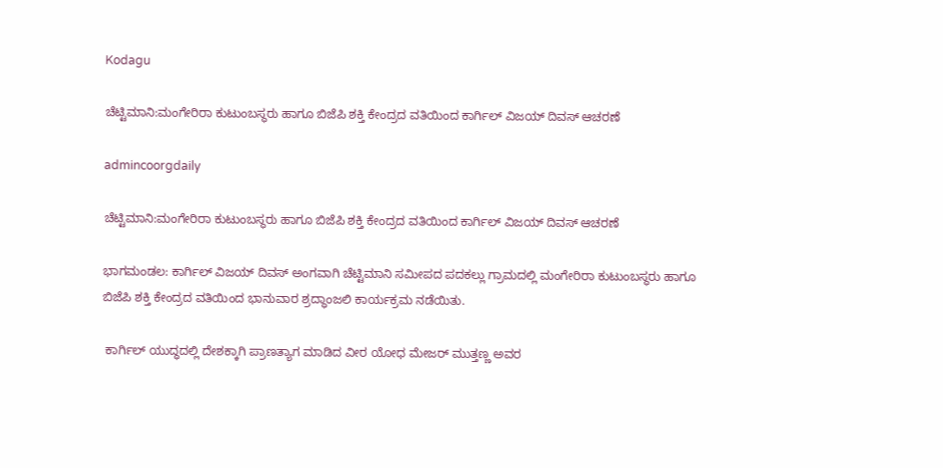Kodagu

ಚೆಟ್ಟಿಮಾನಿ:ಮಂಗೇರಿರಾ ಕುಟುಂಬಸ್ಥರು ಹಾಗೂ ಬಿಜೆಪಿ ಶಕ್ತಿ ಕೇಂದ್ರದ ವತಿಯಿಂದ ಕಾರ್ಗಿಲ್ ವಿಜಯ್ ದಿವಸ್ ಆಚರಣೆ

admincoorgdaily

ಚೆಟ್ಟಿಮಾನಿ:ಮಂಗೇರಿರಾ ಕುಟುಂಬಸ್ಥರು ಹಾಗೂ ಬಿಜೆಪಿ ಶಕ್ತಿ ಕೇಂದ್ರದ ವತಿಯಿಂದ ಕಾರ್ಗಿಲ್ ವಿಜಯ್ ದಿವಸ್ ಆಚರಣೆ

ಭಾಗಮಂಡಲ: ಕಾರ್ಗಿಲ್ ವಿಜಯ್ ದಿವಸ್ ಅಂಗವಾಗಿ ಚೆಟ್ಟಿಮಾನಿ ಸಮೀಪದ ಪದಕಲ್ಲು ಗ್ರಾಮದಲ್ಲಿ ಮಂಗೇರಿರಾ ಕುಟುಂಬಸ್ಥರು ಹಾಗೂ ಬಿಜೆಪಿ ಶಕ್ತಿ ಕೇಂದ್ರದ ವತಿಯಿಂದ ಭಾನುವಾರ ಶ್ರದ್ಧಾಂಜಲಿ ಕಾರ್ಯಕ್ರಮ ನಡೆಯಿತು.

 ಕಾರ್ಗಿಲ್ ಯುದ್ಧದಲ್ಲಿ ದೇಶಕ್ಕಾಗಿ ಪ್ರಾಣತ್ಯಾಗ ಮಾಡಿದ ವೀರ ಯೋಧ ಮೇಜರ್ ಮುತ್ತಣ್ಣ ಅವರ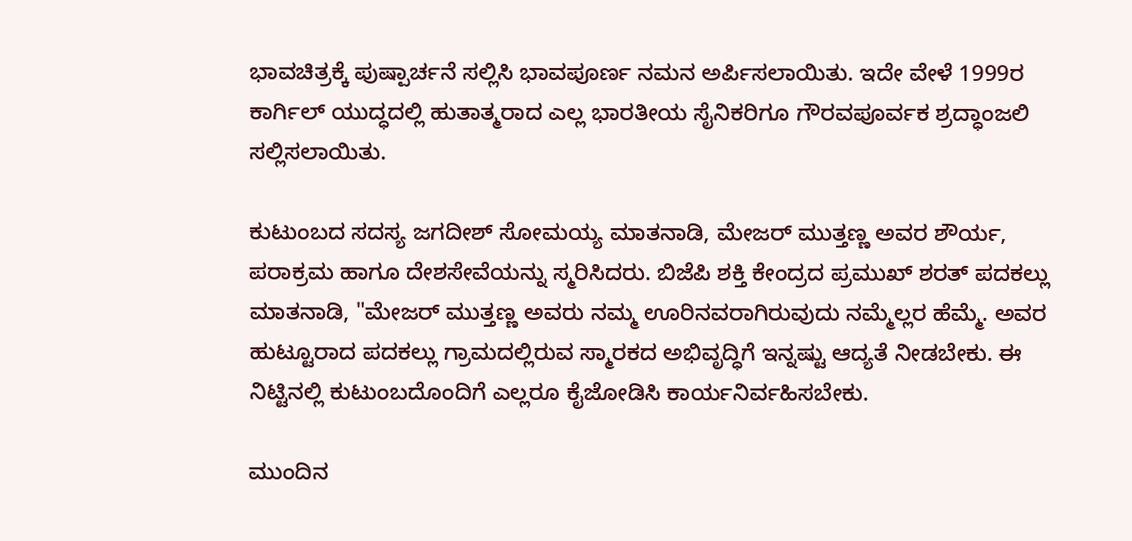ಭಾವಚಿತ್ರಕ್ಕೆ ಪುಷ್ಪಾರ್ಚನೆ ಸಲ್ಲಿಸಿ ಭಾವಪೂರ್ಣ ನಮನ ಅರ್ಪಿಸಲಾಯಿತು. ಇದೇ ವೇಳೆ 1999ರ ಕಾರ್ಗಿಲ್ ಯುದ್ಧದಲ್ಲಿ ಹುತಾತ್ಮರಾದ ಎಲ್ಲ ಭಾರತೀಯ ಸೈನಿಕರಿಗೂ ಗೌರವಪೂರ್ವಕ ಶ್ರದ್ಧಾಂಜಲಿ ಸಲ್ಲಿಸಲಾಯಿತು.

ಕುಟುಂಬದ ಸದಸ್ಯ ಜಗದೀಶ್ ಸೋಮಯ್ಯ ಮಾತನಾಡಿ, ಮೇಜರ್ ಮುತ್ತಣ್ಣ ಅವರ ಶೌರ್ಯ, ಪರಾಕ್ರಮ ಹಾಗೂ ದೇಶಸೇವೆಯನ್ನು ಸ್ಮರಿಸಿದರು. ಬಿಜೆಪಿ ಶಕ್ತಿ ಕೇಂದ್ರದ ಪ್ರಮುಖ್ ಶರತ್ ಪದಕಲ್ಲು ಮಾತನಾಡಿ, "ಮೇಜರ್ ಮುತ್ತಣ್ಣ ಅವರು ನಮ್ಮ ಊರಿನವರಾಗಿರುವುದು ನಮ್ಮೆಲ್ಲರ ಹೆಮ್ಮೆ. ಅವರ ಹುಟ್ಟೂರಾದ ಪದಕಲ್ಲು ಗ್ರಾಮದಲ್ಲಿರುವ ಸ್ಮಾರಕದ ಅಭಿವೃದ್ಧಿಗೆ ಇನ್ನಷ್ಟು ಆದ್ಯತೆ ನೀಡಬೇಕು. ಈ ನಿಟ್ಟಿನಲ್ಲಿ ಕುಟುಂಬದೊಂದಿಗೆ ಎಲ್ಲರೂ ಕೈಜೋಡಿಸಿ ಕಾರ್ಯನಿರ್ವಹಿಸಬೇಕು.

ಮುಂದಿನ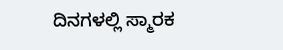ದಿನಗಳಲ್ಲಿ ಸ್ಮಾರಕ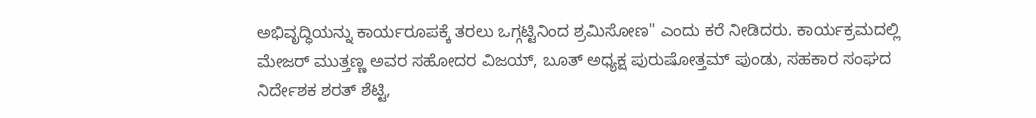ಅಭಿವೃದ್ಧಿಯನ್ನು ಕಾರ್ಯರೂಪಕ್ಕೆ ತರಲು ಒಗ್ಗಟ್ಟಿನಿಂದ ಶ್ರಮಿಸೋಣ" ಎಂದು ಕರೆ ನೀಡಿದರು. ಕಾರ್ಯಕ್ರಮದಲ್ಲಿ ಮೇಜರ್ ಮುತ್ತಣ್ಣ ಅವರ ಸಹೋದರ ವಿಜಯ್, ಬೂತ್ ಅಧ್ಯಕ್ಷ ಪುರುಷೋತ್ತಮ್ ಪುಂಡು, ಸಹಕಾರ ಸಂಘದ ನಿರ್ದೇಶಕ ಶರತ್ ಶೆಟ್ಟಿ,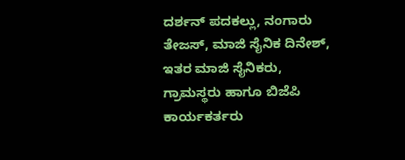ದರ್ಶನ್ ಪದಕಲ್ಲು, ನಂಗಾರು ತೇಜಸ್, ಮಾಜಿ ಸೈನಿಕ ದಿನೇಶ್, ಇತರ ಮಾಜಿ ಸೈನಿಕರು, ಗ್ರಾಮಸ್ಥರು ಹಾಗೂ ಬಿಜೆಪಿ ಕಾರ್ಯಕರ್ತರು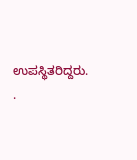ಉಪಸ್ಥಿತರಿದ್ದರು. .